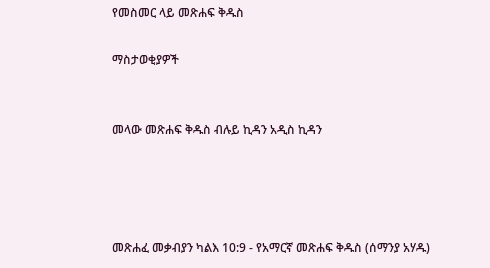የመስመር ላይ መጽሐፍ ቅዱስ

ማስታወቂያዎች


መላው መጽሐፍ ቅዱስ ብሉይ ኪዳን አዲስ ኪዳን




መጽሐፈ መቃብያን ካልእ 10:9 - የአማርኛ መጽሐፍ ቅዱስ (ሰማንያ አሃዱ)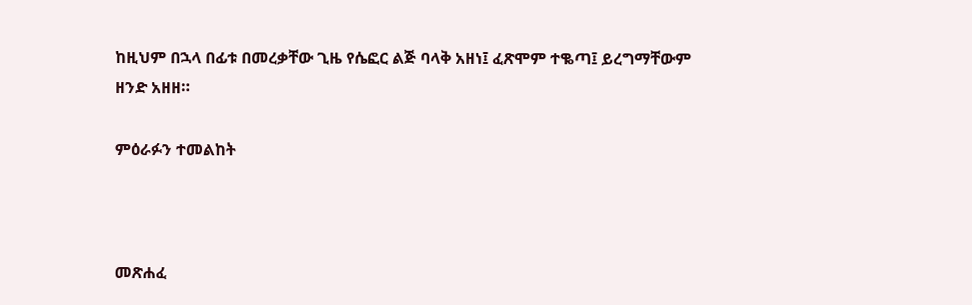ከዚህም በኋላ በፊቱ በመረቃቸው ጊዜ የሴፎር ልጅ ባላቅ አዘነ፤ ፈጽሞም ተቈጣ፤ ይረግማቸውም ዘንድ አዘዘ።

ምዕራፉን ተመልከት



መጽሐፈ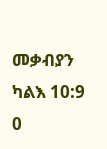መቃብያን ካልእ 10:9
0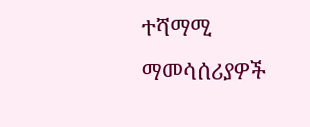ተሻማሚ ማመሳሰሪያዎች